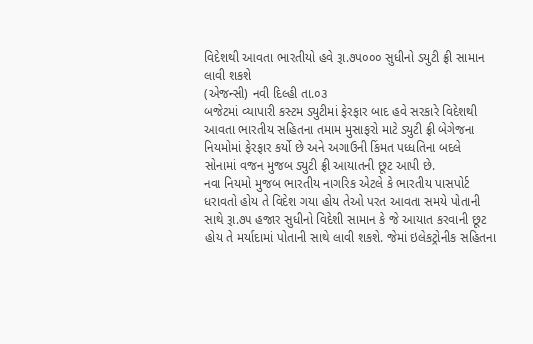વિદેશથી આવતા ભારતીયો હવે રૂા.૭પ૦૦૦ સુધીનો ડયુટી ફ્રી સામાન લાવી શકશે
(એજન્સી) નવી દિલ્હી તા.૦૩
બજેટમાં વ્યાપારી કસ્ટમ ડ્યુટીમાં ફેરફાર બાદ હવે સરકારે વિદેશથી આવતા ભારતીય સહિતના તમામ મુસાફરો માટે ડ્યુટી ફ્રી બેગેજના નિયમોમાં ફેરફાર કર્યો છે અને અગાઉની કિંમત પધ્ધતિના બદલે સોનામાં વજન મુજબ ડ્યુટી ફ્રી આયાતની છૂટ આપી છે.
નવા નિયમો મુજબ ભારતીય નાગરિક એટલે કે ભારતીય પાસપોર્ટ ધરાવતો હોય તે વિદેશ ગયા હોય તેઓ પરત આવતા સમયે પોતાની સાથે રૂા.૭૫ હજાર સુધીનો વિદેશી સામાન કે જે આયાત કરવાની છૂટ હોય તે મર્યાદામાં પોતાની સાથે લાવી શકશે. જેમાં ઇલેકટ્રોનીક સહિતના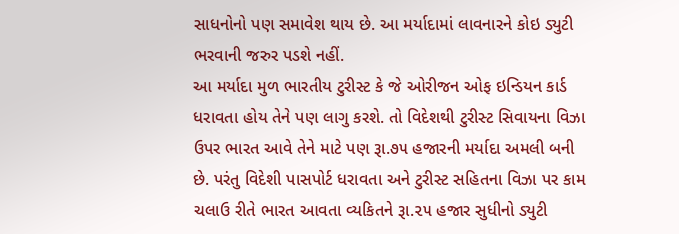સાધનોનો પણ સમાવેશ થાય છે. આ મર્યાદામાં લાવનારને કોઇ ડ્યુટી ભરવાની જરુર પડશે નહીં.
આ મર્યાદા મુળ ભારતીય ટુરીસ્ટ કે જે ઓરીજન ઓફ ઇન્ડિયન કાર્ડ ધરાવતા હોય તેને પણ લાગુ કરશે. તો વિદેશથી ટુરીસ્ટ સિવાયના વિઝા ઉપર ભારત આવે તેને માટે પણ રૂા.૭૫ હજારની મર્યાદા અમલી બની છે. પરંતુ વિદેશી પાસપોર્ટ ધરાવતા અને ટુરીસ્ટ સહિતના વિઝા પર કામ ચલાઉ રીતે ભારત આવતા વ્યકિતને રૂા.૨૫ હજાર સુધીનો ડ્યુટી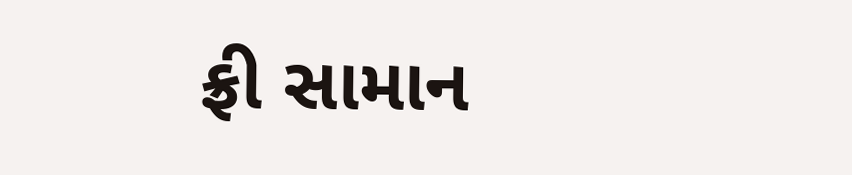ફ્રી સામાન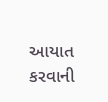આયાત કરવાની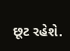છૂટ રહેશે.